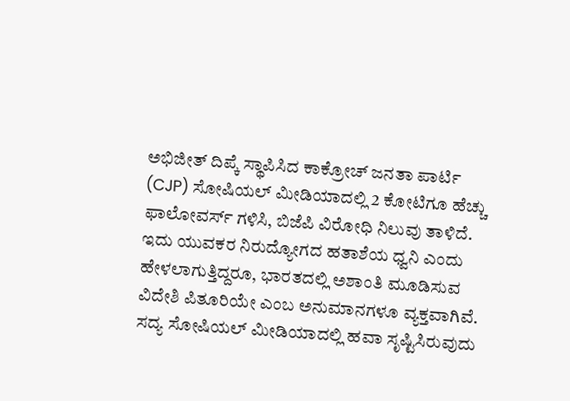ಅಭಿಜೀತ್ ದಿಪ್ಕೆ ಸ್ಥಾಪಿಸಿದ ಕಾಕ್ರೋಚ್ ಜನತಾ ಪಾರ್ಟಿ (CJP) ಸೋಷಿಯಲ್ ಮೀಡಿಯಾದಲ್ಲಿ 2 ಕೋಟಿಗೂ ಹೆಚ್ಚು ಫಾಲೋವರ್ಸ್ ಗಳಿಸಿ, ಬಿಜೆಪಿ ವಿರೋಧಿ ನಿಲುವು ತಾಳಿದೆ. ಇದು ಯುವಕರ ನಿರುದ್ಯೋಗದ ಹತಾಶೆಯ ಧ್ವನಿ ಎಂದು ಹೇಳಲಾಗುತ್ತಿದ್ದರೂ, ಭಾರತದಲ್ಲಿ ಅಶಾಂತಿ ಮೂಡಿಸುವ ವಿದೇಶಿ ಪಿತೂರಿಯೇ ಎಂಬ ಅನುಮಾನಗಳೂ ವ್ಯಕ್ತವಾಗಿವೆ.
ಸದ್ಯ ಸೋಷಿಯಲ್ ಮೀಡಿಯಾದಲ್ಲಿ ಹವಾ ಸೃಷ್ಟಿಸಿರುವುದು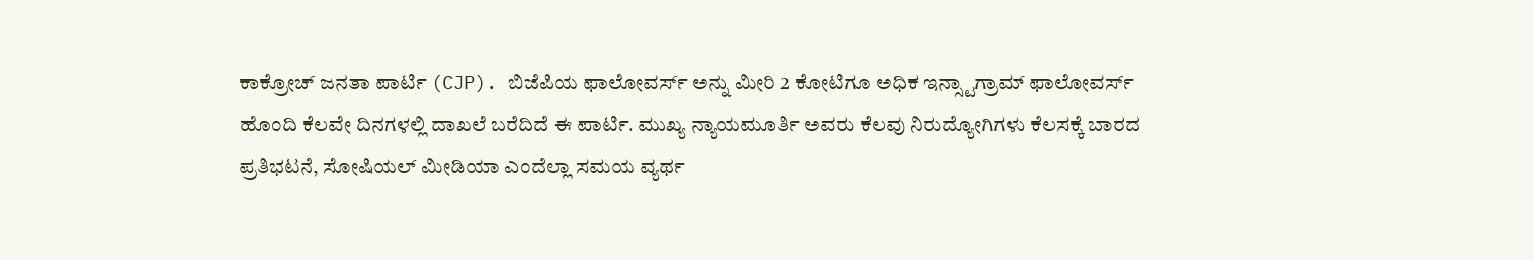ಕಾಕ್ರೋಚ್ ಜನತಾ ಪಾರ್ಟಿ (CJP). ಬಿಜೆಪಿಯ ಫಾಲೋವರ್ಸ್ ಅನ್ನು ಮೀರಿ 2 ಕೋಟಿಗೂ ಅಧಿಕ ಇನ್ಸ್ಟಾಗ್ರಾಮ್ ಫಾಲೋವರ್ಸ್ ಹೊಂದಿ ಕೆಲವೇ ದಿನಗಳಲ್ಲಿ ದಾಖಲೆ ಬರೆದಿದೆ ಈ ಪಾರ್ಟಿ. ಮುಖ್ಯ ನ್ಯಾಯಮೂರ್ತಿ ಅವರು ಕೆಲವು ನಿರುದ್ಯೋಗಿಗಳು ಕೆಲಸಕ್ಕೆ ಬಾರದ ಪ್ರತಿಭಟನೆ, ಸೋಷಿಯಲ್ ಮೀಡಿಯಾ ಎಂದೆಲ್ಲಾ ಸಮಯ ವ್ಯರ್ಥ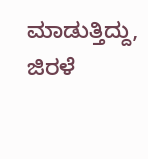ಮಾಡುತ್ತಿದ್ದು, ಜಿರಳೆ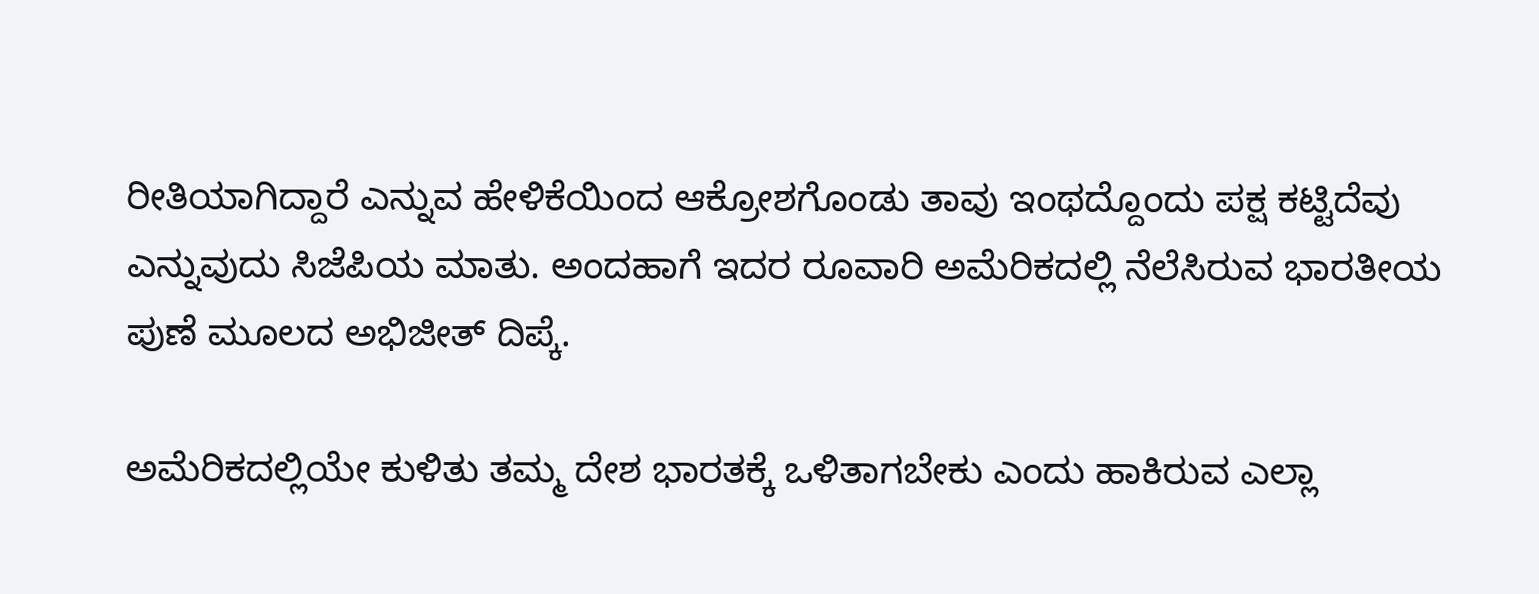ರೀತಿಯಾಗಿದ್ದಾರೆ ಎನ್ನುವ ಹೇಳಿಕೆಯಿಂದ ಆಕ್ರೋಶಗೊಂಡು ತಾವು ಇಂಥದ್ದೊಂದು ಪಕ್ಷ ಕಟ್ಟಿದೆವು ಎನ್ನುವುದು ಸಿಜೆಪಿಯ ಮಾತು. ಅಂದಹಾಗೆ ಇದರ ರೂವಾರಿ ಅಮೆರಿಕದಲ್ಲಿ ನೆಲೆಸಿರುವ ಭಾರತೀಯ ಪುಣೆ ಮೂಲದ ಅಭಿಜೀತ್ ದಿಪ್ಕೆ.

ಅಮೆರಿಕದಲ್ಲಿಯೇ ಕುಳಿತು ತಮ್ಮ ದೇಶ ಭಾರತಕ್ಕೆ ಒಳಿತಾಗಬೇಕು ಎಂದು ಹಾಕಿರುವ ಎಲ್ಲಾ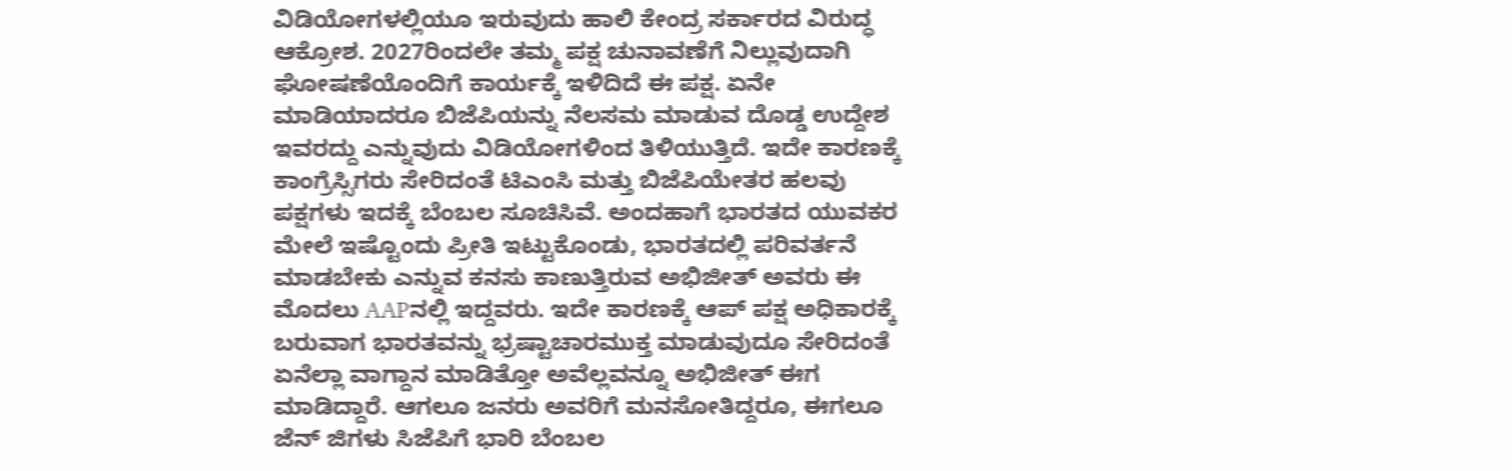ವಿಡಿಯೋಗಳಲ್ಲಿಯೂ ಇರುವುದು ಹಾಲಿ ಕೇಂದ್ರ ಸರ್ಕಾರದ ವಿರುದ್ಧ ಆಕ್ರೋಶ. 2027ರಿಂದಲೇ ತಮ್ಮ ಪಕ್ಷ ಚುನಾವಣೆಗೆ ನಿಲ್ಲುವುದಾಗಿ ಘೋಷಣೆಯೊಂದಿಗೆ ಕಾರ್ಯಕ್ಕೆ ಇಳಿದಿದೆ ಈ ಪಕ್ಷ. ಏನೇ ಮಾಡಿಯಾದರೂ ಬಿಜೆಪಿಯನ್ನು ನೆಲಸಮ ಮಾಡುವ ದೊಡ್ಡ ಉದ್ದೇಶ ಇವರದ್ದು ಎನ್ನುವುದು ವಿಡಿಯೋಗಳಿಂದ ತಿಳಿಯುತ್ತಿದೆ. ಇದೇ ಕಾರಣಕ್ಕೆ ಕಾಂಗ್ರೆಸ್ಸಿಗರು ಸೇರಿದಂತೆ ಟಿಎಂಸಿ ಮತ್ತು ಬಿಜೆಪಿಯೇತರ ಹಲವು ಪಕ್ಷಗಳು ಇದಕ್ಕೆ ಬೆಂಬಲ ಸೂಚಿಸಿವೆ. ಅಂದಹಾಗೆ ಭಾರತದ ಯುವಕರ ಮೇಲೆ ಇಷ್ಟೊಂದು ಪ್ರೀತಿ ಇಟ್ಟುಕೊಂಡು, ಭಾರತದಲ್ಲಿ ಪರಿವರ್ತನೆ ಮಾಡಬೇಕು ಎನ್ನುವ ಕನಸು ಕಾಣುತ್ತಿರುವ ಅಭಿಜೀತ್ ಅವರು ಈ ಮೊದಲು AAPನಲ್ಲಿ ಇದ್ದವರು. ಇದೇ ಕಾರಣಕ್ಕೆ ಆಪ್ ಪಕ್ಷ ಅಧಿಕಾರಕ್ಕೆ ಬರುವಾಗ ಭಾರತವನ್ನು ಭ್ರಷ್ಟಾಚಾರಮುಕ್ತ ಮಾಡುವುದೂ ಸೇರಿದಂತೆ ಏನೆಲ್ಲಾ ವಾಗ್ದಾನ ಮಾಡಿತ್ತೋ ಅವೆಲ್ಲವನ್ನೂ ಅಭಿಜೀತ್ ಈಗ ಮಾಡಿದ್ದಾರೆ. ಆಗಲೂ ಜನರು ಅವರಿಗೆ ಮನಸೋತಿದ್ದರೂ, ಈಗಲೂ ಜೆನ್ ಜಿಗಳು ಸಿಜೆಪಿಗೆ ಭಾರಿ ಬೆಂಬಲ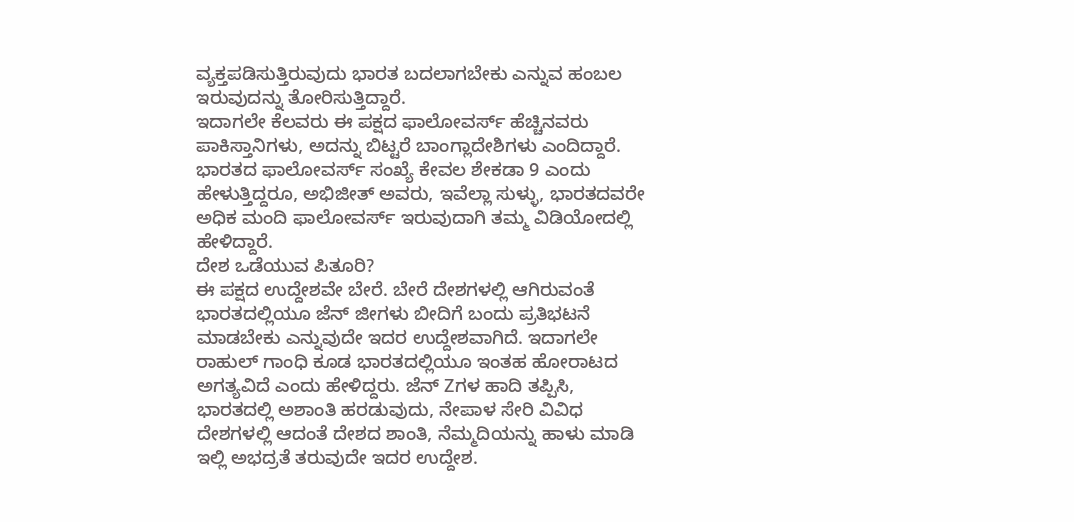ವ್ಯಕ್ತಪಡಿಸುತ್ತಿರುವುದು ಭಾರತ ಬದಲಾಗಬೇಕು ಎನ್ನುವ ಹಂಬಲ ಇರುವುದನ್ನು ತೋರಿಸುತ್ತಿದ್ದಾರೆ.
ಇದಾಗಲೇ ಕೆಲವರು ಈ ಪಕ್ಷದ ಫಾಲೋವರ್ಸ್ ಹೆಚ್ಚಿನವರು ಪಾಕಿಸ್ತಾನಿಗಳು, ಅದನ್ನು ಬಿಟ್ಟರೆ ಬಾಂಗ್ಲಾದೇಶಿಗಳು ಎಂದಿದ್ದಾರೆ. ಭಾರತದ ಫಾಲೋವರ್ಸ್ ಸಂಖ್ಯೆ ಕೇವಲ ಶೇಕಡಾ 9 ಎಂದು ಹೇಳುತ್ತಿದ್ದರೂ, ಅಭಿಜೀತ್ ಅವರು, ಇವೆಲ್ಲಾ ಸುಳ್ಳು, ಭಾರತದವರೇ ಅಧಿಕ ಮಂದಿ ಫಾಲೋವರ್ಸ್ ಇರುವುದಾಗಿ ತಮ್ಮ ವಿಡಿಯೋದಲ್ಲಿ ಹೇಳಿದ್ದಾರೆ.
ದೇಶ ಒಡೆಯುವ ಪಿತೂರಿ?
ಈ ಪಕ್ಷದ ಉದ್ದೇಶವೇ ಬೇರೆ. ಬೇರೆ ದೇಶಗಳಲ್ಲಿ ಆಗಿರುವಂತೆ ಭಾರತದಲ್ಲಿಯೂ ಜೆನ್ ಜೀಗಳು ಬೀದಿಗೆ ಬಂದು ಪ್ರತಿಭಟನೆ ಮಾಡಬೇಕು ಎನ್ನುವುದೇ ಇದರ ಉದ್ದೇಶವಾಗಿದೆ. ಇದಾಗಲೇ ರಾಹುಲ್ ಗಾಂಧಿ ಕೂಡ ಭಾರತದಲ್ಲಿಯೂ ಇಂತಹ ಹೋರಾಟದ ಅಗತ್ಯವಿದೆ ಎಂದು ಹೇಳಿದ್ದರು. ಜೆನ್ Zಗಳ ಹಾದಿ ತಪ್ಪಿಸಿ, ಭಾರತದಲ್ಲಿ ಅಶಾಂತಿ ಹರಡುವುದು, ನೇಪಾಳ ಸೇರಿ ವಿವಿಧ ದೇಶಗಳಲ್ಲಿ ಆದಂತೆ ದೇಶದ ಶಾಂತಿ, ನೆಮ್ಮದಿಯನ್ನು ಹಾಳು ಮಾಡಿ ಇಲ್ಲಿ ಅಭದ್ರತೆ ತರುವುದೇ ಇದರ ಉದ್ದೇಶ.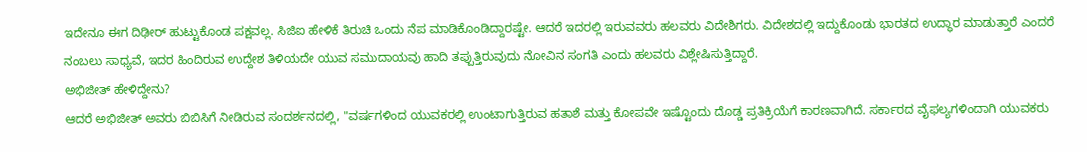ಇದೇನೂ ಈಗ ದಿಢೀರ್ ಹುಟ್ಟುಕೊಂಡ ಪಕ್ಷವಲ್ಲ. ಸಿಜಿಐ ಹೇಳಿಕೆ ತಿರುಚಿ ಒಂದು ನೆಪ ಮಾಡಿಕೊಂಡಿದ್ದಾರಷ್ಟೇ. ಆದರೆ ಇದರಲ್ಲಿ ಇರುವವರು ಹಲವರು ವಿದೇಶಿಗರು. ವಿದೇಶದಲ್ಲಿ ಇದ್ದುಕೊಂಡು ಭಾರತದ ಉದ್ಧಾರ ಮಾಡುತ್ತಾರೆ ಎಂದರೆ ನಂಬಲು ಸಾಧ್ಯವೆ, ಇದರ ಹಿಂದಿರುವ ಉದ್ದೇಶ ತಿಳಿಯದೇ ಯುವ ಸಮುದಾಯವು ಹಾದಿ ತಪ್ಪುತ್ತಿರುವುದು ನೋವಿನ ಸಂಗತಿ ಎಂದು ಹಲವರು ವಿಶ್ಲೇಷಿಸುತ್ತಿದ್ದಾರೆ.
ಅಭಿಜೀತ್ ಹೇಳಿದ್ದೇನು?
ಆದರೆ ಅಭಿಜೀತ್ ಅವರು ಬಿಬಿಸಿಗೆ ನೀಡಿರುವ ಸಂದರ್ಶನದಲ್ಲಿ, "ವರ್ಷಗಳಿಂದ ಯುವಕರಲ್ಲಿ ಉಂಟಾಗುತ್ತಿರುವ ಹತಾಶೆ ಮತ್ತು ಕೋಪವೇ ಇಷ್ಟೊಂದು ದೊಡ್ಡ ಪ್ರತಿಕ್ರಿಯೆಗೆ ಕಾರಣವಾಗಿದೆ. ಸರ್ಕಾರದ ವೈಫಲ್ಯಗಳಿಂದಾಗಿ ಯುವಕರು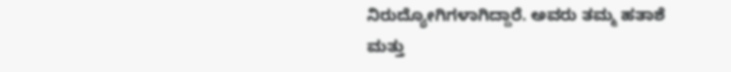ನಿರುದ್ಯೋಗಿಗಳಾಗಿದ್ದಾರೆ. ಅವರು ತಮ್ಮ ಹತಾಶೆ ಮತ್ತು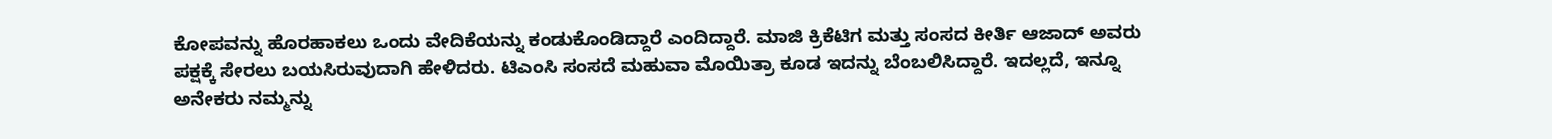ಕೋಪವನ್ನು ಹೊರಹಾಕಲು ಒಂದು ವೇದಿಕೆಯನ್ನು ಕಂಡುಕೊಂಡಿದ್ದಾರೆ ಎಂದಿದ್ದಾರೆ. ಮಾಜಿ ಕ್ರಿಕೆಟಿಗ ಮತ್ತು ಸಂಸದ ಕೀರ್ತಿ ಆಜಾದ್ ಅವರು ಪಕ್ಷಕ್ಕೆ ಸೇರಲು ಬಯಸಿರುವುದಾಗಿ ಹೇಳಿದರು. ಟಿಎಂಸಿ ಸಂಸದೆ ಮಹುವಾ ಮೊಯಿತ್ರಾ ಕೂಡ ಇದನ್ನು ಬೆಂಬಲಿಸಿದ್ದಾರೆ. ಇದಲ್ಲದೆ, ಇನ್ನೂ ಅನೇಕರು ನಮ್ಮನ್ನು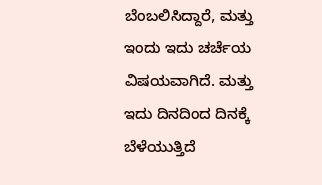ಬೆಂಬಲಿಸಿದ್ದಾರೆ, ಮತ್ತು ಇಂದು ಇದು ಚರ್ಚೆಯ ವಿಷಯವಾಗಿದೆ. ಮತ್ತು ಇದು ದಿನದಿಂದ ದಿನಕ್ಕೆ ಬೆಳೆಯುತ್ತಿದೆ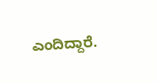ಎಂದಿದ್ದಾರೆ.